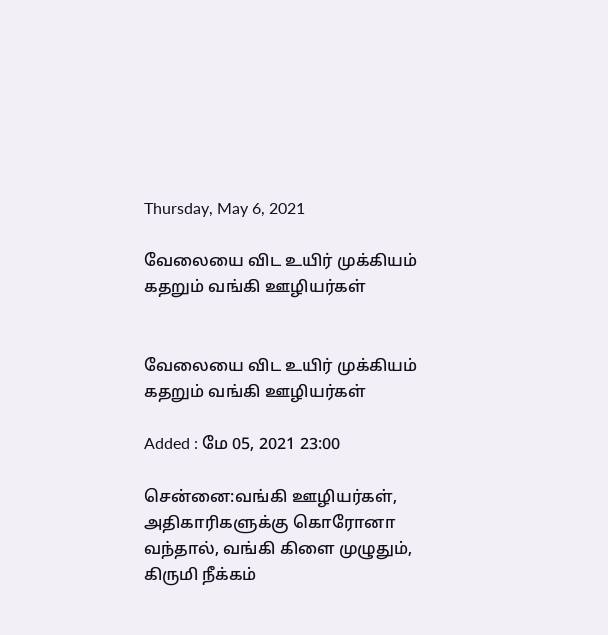Thursday, May 6, 2021

வேலையை விட உயிர் முக்கியம் கதறும் வங்கி ஊழியர்கள்


வேலையை விட உயிர் முக்கியம் கதறும் வங்கி ஊழியர்கள்

Added : மே 05, 2021 23:00

சென்னை:வங்கி ஊழியர்கள், அதிகாரிகளுக்கு கொரோனா வந்தால், வங்கி கிளை முழுதும், கிருமி நீக்கம்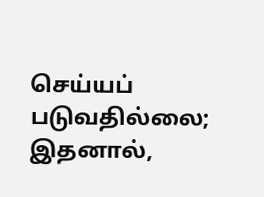செய்யப் படுவதில்லை; இதனால்,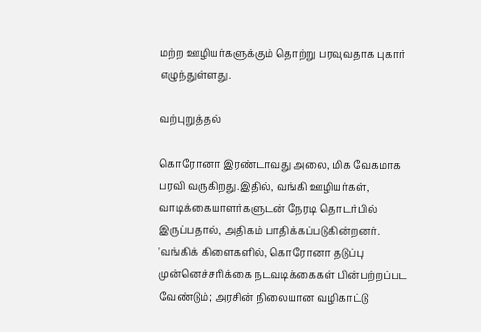மற்ற ஊழியர்களுக்கும் தொற்று பரவுவதாக புகார் எழுந்துள்ளது.

வற்புறுத்தல்

கொரோனா இரண்டாவது அலை, மிக வேகமாக பரவி வருகிறது.இதில், வங்கி ஊழியர்கள், வாடிக்கையாளர்களுடன் நேரடி தொடர்பில் இருப்பதால், அதிகம் பாதிக்கப்படுகின்றனர். 'வங்கிக் கிளைகளில், கொரோனா தடுப்பு முன்னெச்சரிக்கை நடவடிக்கைகள் பின்பற்றப்பட வேண்டும்; அரசின் நிலையான வழிகாட்டு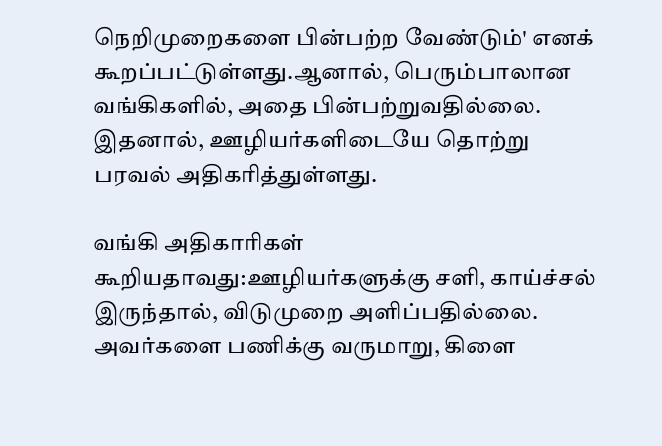நெறிமுறைகளை பின்பற்ற வேண்டும்' எனக் கூறப்பட்டுள்ளது.ஆனால், பெரும்பாலான வங்கிகளில், அதை பின்பற்றுவதில்லை. இதனால், ஊழியர்களிடையே தொற்று பரவல் அதிகரித்துள்ளது.

வங்கி அதிகாரிகள் கூறியதாவது:ஊழியர்களுக்கு சளி, காய்ச்சல் இருந்தால், விடுமுறை அளிப்பதில்லை. அவர்களை பணிக்கு வருமாறு, கிளை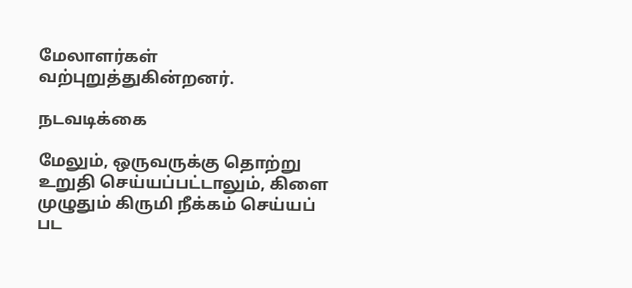மேலாளர்கள் வற்புறுத்துகின்றனர்.

நடவடிக்கை

மேலும், ஒருவருக்கு தொற்று உறுதி செய்யப்பட்டாலும், கிளை முழுதும் கிருமி நீக்கம் செய்யப் பட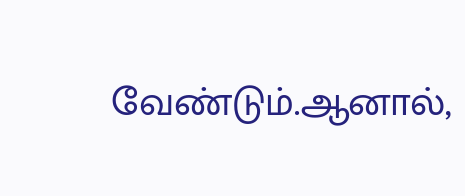வேண்டும்.ஆனால்,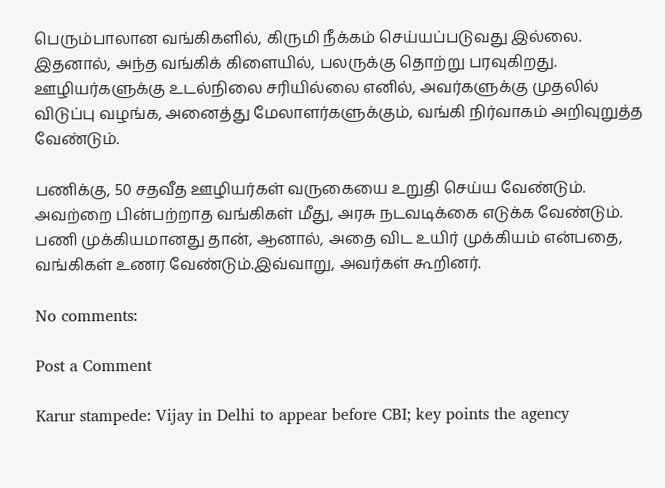பெரும்பாலான வங்கிகளில், கிருமி நீக்கம் செய்யப்படுவது இல்லை. இதனால், அந்த வங்கிக் கிளையில், பலருக்கு தொற்று பரவுகிறது. ஊழியர்களுக்கு உடல்நிலை சரியில்லை எனில், அவர்களுக்கு முதலில் விடுப்பு வழங்க, அனைத்து மேலாளர்களுக்கும், வங்கி நிர்வாகம் அறிவுறுத்த வேண்டும்.

பணிக்கு, 50 சதவீத ஊழியர்கள் வருகையை உறுதி செய்ய வேண்டும். அவற்றை பின்பற்றாத வங்கிகள் மீது, அரசு நடவடிக்கை எடுக்க வேண்டும். பணி முக்கியமானது தான், ஆனால், அதை விட உயிர் முக்கியம் என்பதை, வங்கிகள் உணர வேண்டும்.இவ்வாறு, அவர்கள் கூறினர்.

No comments:

Post a Comment

Karur stampede: Vijay in Delhi to appear before CBI; key points the agency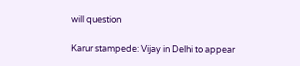will question

Karur stampede: Vijay in Delhi to appear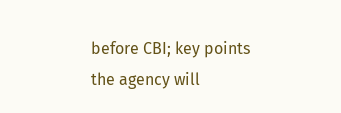before CBI; key points the agency will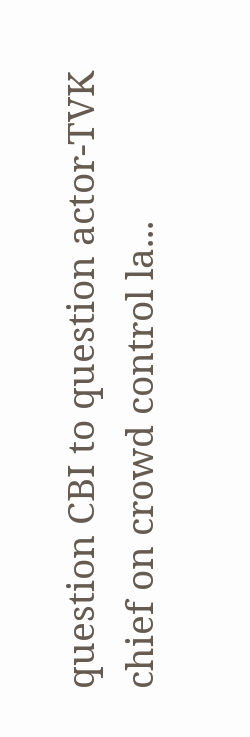question CBI to question actor-TVK chief on crowd control la...